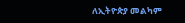ለኢትዮጵያ መልካም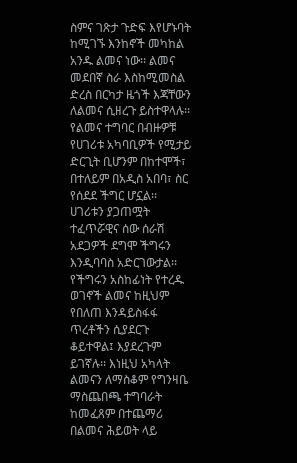ስምና ገጽታ ጉድፍ እየሆኑባት ከሚገኙ እንከኖች መካከል አንዱ ልመና ነው፡፡ ልመና መደበኛ ስራ እስከሚመስል ድረስ በርካታ ዜጎች እጃቸውን ለልመና ሲዘረጉ ይስተዋላሉ፡፡ የልመና ተግባር በብዙዎቹ የሀገሪቱ አካባቢዎች የሚታይ ድርጊት ቢሆንም በከተሞች፣ በተለይም በአዲስ አበባ፣ ስር የሰደደ ችግር ሆኗል፡፡ ሀገሪቱን ያጋጠሟት ተፈጥሯዊና ሰው ሰራሽ አደጋዎች ደግሞ ችግሩን እንዲባባስ አድርገውታል፡፡
የችግሩን አስከፊነት የተረዱ ወገኖች ልመና ከዚህም የበለጠ እንዳይስፋፋ ጥረቶችን ሲያደርጉ ቆይተዋል፤ እያደረጉም ይገኛሉ፡፡ እነዚህ አካላት ልመናን ለማስቆም የግንዛቤ ማስጨበጫ ተግባራት ከመፈጸም በተጨማሪ በልመና ሕይወት ላይ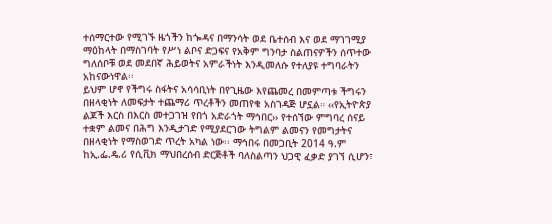ተሰማርተው የሚገኙ ዜጎችን ከጐዳና በማንሳት ወደ ቤተሰብ እና ወደ ማገገሚያ ማዕከላት በማስገባት የሥነ ልቦና ድጋፍና የአቅም ግንባታ ስልጠናዎችን ሰጥተው ግለሰቦቹ ወደ መደበኛ ሕይወትና አምራችነት እንዲመለሱ የተለያዩ ተግባራትን አከናውነዋል፡፡
ይህም ሆኖ የችግሩ ስፋትና አሳሳቢነት በየጊዜው እየጨመረ በመምጣቱ ችግሩን በዘላቂነት ለመፍታት ተጨማሪ ጥረቶችን መጠየቁ አስገዳጅ ሆኗል። ‹‹የኢትዮጵያ ልጆች እርስ በእርስ መተጋገዝ የበጎ አድራጎት ማኅበር›› የተሰኘው ምግባረ ሰናይ ተቋም ልመና በሕግ እንዲታገድ የሚያደርገው ትግልም ልመናን የመግታትና በዘላቂነት የማስወገድ ጥረት አካል ነው፡፡ ማኅበሩ በመጋቢት 2014 ዓ.ም ከኢ.ፌ.ዴ.ሪ የሲቪክ ማህበረሰብ ድርጅቶች ባለስልጣን ህጋዊ ፈቃድ ያገኘ ሲሆን፣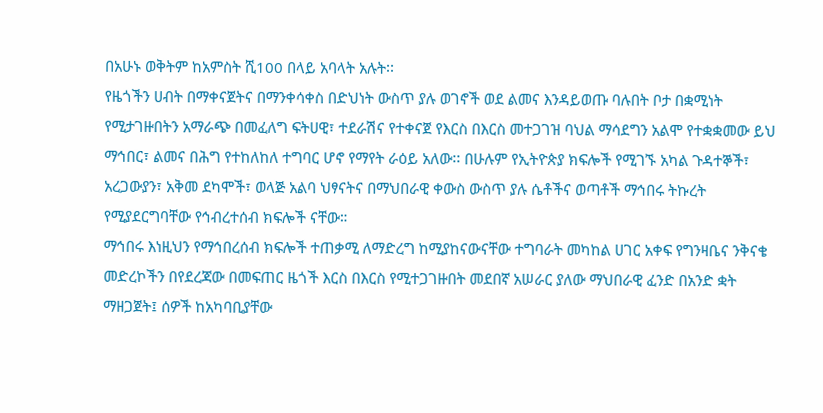በአሁኑ ወቅትም ከአምስት ሺ100 በላይ አባላት አሉት፡፡
የዜጎችን ሀብት በማቀናጀትና በማንቀሳቀስ በድህነት ውስጥ ያሉ ወገኖች ወደ ልመና እንዳይወጡ ባሉበት ቦታ በቋሚነት የሚታገዙበትን አማራጭ በመፈለግ ፍትሀዊ፣ ተደራሽና የተቀናጀ የእርስ በእርስ መተጋገዝ ባህል ማሳደግን አልሞ የተቋቋመው ይህ ማኅበር፣ ልመና በሕግ የተከለከለ ተግባር ሆኖ የማየት ራዕይ አለው፡፡ በሁሉም የኢትዮጵያ ክፍሎች የሚገኙ አካል ጉዳተኞች፣ አረጋውያን፣ አቅመ ደካሞች፣ ወላጅ አልባ ህፃናትና በማህበራዊ ቀውስ ውስጥ ያሉ ሴቶችና ወጣቶች ማኅበሩ ትኩረት የሚያደርግባቸው የኅብረተሰብ ክፍሎች ናቸው።
ማኅበሩ እነዚህን የማኅበረሰብ ክፍሎች ተጠቃሚ ለማድረግ ከሚያከናውናቸው ተግባራት መካከል ሀገር አቀፍ የግንዛቤና ንቅናቄ መድረኮችን በየደረጃው በመፍጠር ዜጎች እርስ በእርስ የሚተጋገዙበት መደበኛ አሠራር ያለው ማህበራዊ ፈንድ በአንድ ቋት ማዘጋጀት፤ ሰዎች ከአካባቢያቸው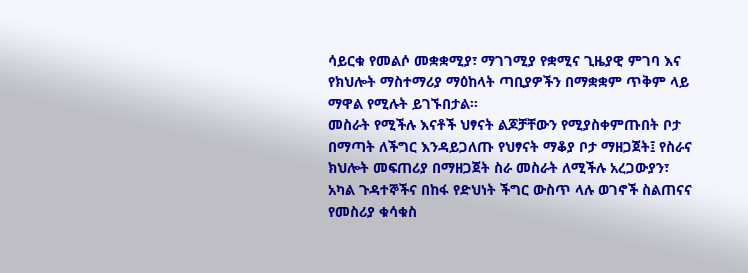ሳይርቁ የመልሶ መቋቋሚያ፣ ማገገሚያ የቋሚና ጊዜያዊ ምገባ እና የክህሎት ማስተማሪያ ማዕከላት ጣቢያዎችን በማቋቋም ጥቅም ላይ ማዋል የሚሉት ይገኙበታል፡፡
መስራት የሚችሉ እናቶች ህፃናት ልጆቻቸውን የሚያስቀምጡበት ቦታ በማጣት ለችግር እንዳይጋለጡ የህፃናት ማቆያ ቦታ ማዘጋጀት፤ የስራና ክህሎት መፍጠሪያ በማዘጋጀት ስራ መስራት ለሚችሉ አረጋውያን፣ አካል ጉዳተኞችና በከፋ የድህነት ችግር ውስጥ ላሉ ወገኖች ስልጠናና የመስሪያ ቁሳቁስ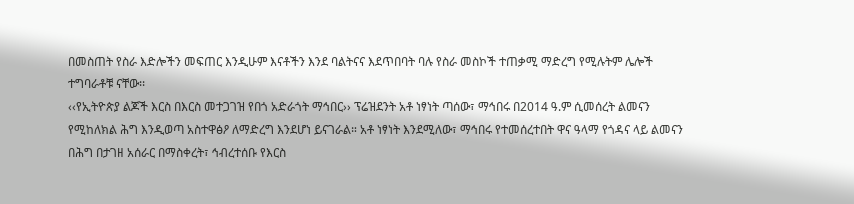በመስጠት የስራ እድሎችን መፍጠር እንዲሁም እናቶችን እንደ ባልትናና እደጥበባት ባሉ የስራ መስኮች ተጠቃሚ ማድረግ የሚሉትም ሌሎች ተግባራቶቹ ናቸው፡፡
‹‹የኢትዮጵያ ልጆች እርስ በእርስ መተጋገዝ የበጎ አድራጎት ማኅበር›› ፕሬዝደንት አቶ ነፃነት ጣሰው፣ ማኅበሩ በ2014 ዓ.ም ሲመሰረት ልመናን የሚከለክል ሕግ እንዲወጣ አስተዋፅዖ ለማድረግ እንደሆነ ይናገራል። አቶ ነፃነት እንደሚለው፣ ማኅበሩ የተመሰረተበት ዋና ዓላማ የጎዳና ላይ ልመናን በሕግ በታገዘ አሰራር በማስቀረት፣ ኅብረተሰቡ የእርስ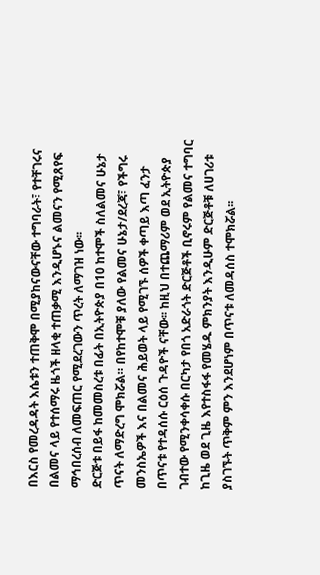በእርስ የመረዳዳት እሴቱን ተጠቅሞ በሚያከናውናቸው ተግባራት፣ የተቸገሩና በልመና ላይ የተሰማሩ ዜጎች ዘላቂ ተጠቃሚ እንዲሆኑና ልመናን የሚጸየፍ ማኅበረሰብ ለመፍጠር የሚደረገውን ጥረት ለማገዝ ነው፡፡
ድርጅቱ በይፋ ከመመስረቱ በፊት በኢትዮጵያ በ10 ከተሞች ስለልመና ሁኔታ ጥናት ለማድረግ ሞክሯል። በየከተሞቹ ያለው የልመና ሁኔታ/ደረጃ፣ የችግሩ መንስኤዎች እና በልመና ሕይወት ላይ የሚገኙ ሰዎች ቀጣይ እጣ ፈንታ በጥናቱ የተዳሰሱ ርዕሰ ጉዳዮች ናቸው፡፡ ከዚህ በተጨማሪም ወደ ኢትዮጵያ ገብተው የሚንቀሳቀሱ በርካታ የበጎ አድራጎት ድርጅቶች ቢኖሩም የልመና ተግባር ከጊዜ ወደ ጊዜ እየተስፋፋ የመሄዱ ምክንያት እንዲሁም ድርጅቶቹ ለሀገሪቱ ያስገኙት ጥቅም ምን እንደሆነም በጥናቱ ለመዳሰስ ተሞክሯል፡፡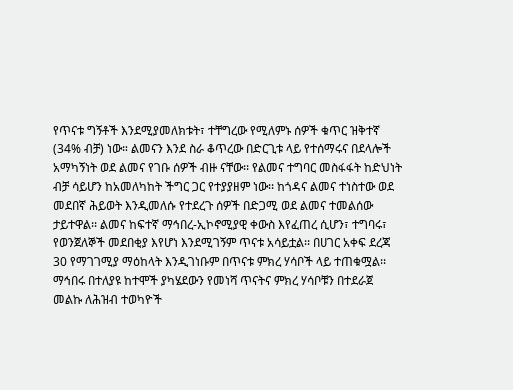የጥናቱ ግኝቶች እንደሚያመለክቱት፣ ተቸግረው የሚለምኑ ሰዎች ቁጥር ዝቅተኛ (34% ብቻ) ነው። ልመናን እንደ ስራ ቆጥረው በድርጊቱ ላይ የተሰማሩና በደላሎች አማካኝነት ወደ ልመና የገቡ ሰዎች ብዙ ናቸው፡፡ የልመና ተግባር መስፋፋት ከድህነት ብቻ ሳይሆን ከአመለካከት ችግር ጋር የተያያዘም ነው፡፡ ከጎዳና ልመና ተነስተው ወደ መደበኛ ሕይወት እንዲመለሱ የተደረጉ ሰዎች በድጋሚ ወደ ልመና ተመልሰው ታይተዋል፡፡ ልመና ከፍተኛ ማኅበረ-ኢኮኖሚያዊ ቀውስ እየፈጠረ ሲሆን፣ ተግባሩ፣ የወንጀለኞች መደበቂያ እየሆነ እንደሚገኝም ጥናቱ አሳይቷል፡፡ በሀገር አቀፍ ደረጃ 30 የማገገሚያ ማዕከላት እንዲገነቡም በጥናቱ ምክረ ሃሳቦች ላይ ተጠቁሟል፡፡
ማኅበሩ በተለያዩ ከተሞች ያካሄደውን የመነሻ ጥናትና ምክረ ሃሳቦቹን በተደራጀ መልኩ ለሕዝብ ተወካዮች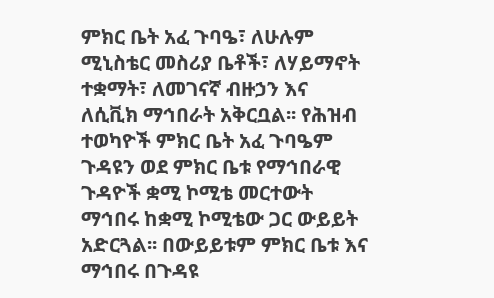ምክር ቤት አፈ ጉባዔ፣ ለሁሉም ሚኒስቴር መስሪያ ቤቶች፣ ለሃይማኖት ተቋማት፣ ለመገናኛ ብዙኃን እና ለሲቪክ ማኅበራት አቅርቧል፡፡ የሕዝብ ተወካዮች ምክር ቤት አፈ ጉባዔም ጉዳዩን ወደ ምክር ቤቱ የማኅበራዊ ጉዳዮች ቋሚ ኮሚቴ መርተውት ማኅበሩ ከቋሚ ኮሚቴው ጋር ውይይት አድርጓል፡፡ በውይይቱም ምክር ቤቱ እና ማኅበሩ በጉዳዩ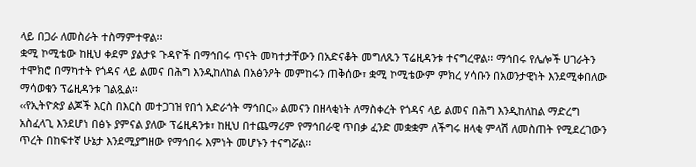ላይ በጋራ ለመስራት ተስማምተዋል፡፡
ቋሚ ኮሚቴው ከዚህ ቀደም ያልታዩ ጉዳዮች በማኅበሩ ጥናት መካተታቸውን በአድናቆት መግለጹን ፕሬዚዳንቱ ተናግረዋል፡፡ ማኅበሩ የሌሎች ሀገራትን ተሞክሮ በማካተት የጎዳና ላይ ልመና በሕግ እንዲከለከል በአፅንዖት መምከሩን ጠቅሰው፣ ቋሚ ኮሚቴውም ምክረ ሃሳቡን በአወንታዊነት እንደሚቀበለው ማሳወቁን ፕሬዚዳንቱ ገልጿል፡፡
‹‹የኢትዮጵያ ልጆች እርስ በእርስ መተጋገዝ የበጎ አድራጎት ማኅበር›› ልመናን በዘላቂነት ለማስቀረት የጎዳና ላይ ልመና በሕግ እንዲከለከል ማድረግ አስፈላጊ እንደሆነ በፅኑ ያምናል ያለው ፕሬዚዳንቱ፣ ከዚህ በተጨማሪም የማኅበራዊ ጥበቃ ፈንድ መቋቋም ለችግሩ ዘላቂ ምላሽ ለመስጠት የሚደረገውን ጥረት በከፍተኛ ሁኔታ እንደሚያግዘው የማኅበሩ እምነት መሆኑን ተናግሯል፡፡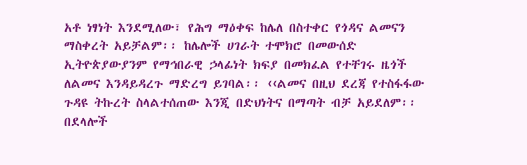አቶ ነፃነት እንደሚለው፣ የሕግ ማዕቀፍ ከሌለ በስተቀር የጎዳና ልመናን ማስቀረት አይቻልም፡፡ ከሌሎች ሀገራት ተሞክሮ በመውሰድ ኢትዮጵያውያንም የማኅበራዊ ኃላፊነት ክፍያ በመክፈል የተቸገሩ ዜጎች ለልመና እንዳይዳረጉ ማድረግ ይገባል፡፡ ‹‹ልመና በዚህ ደረጃ የተስፋፋው ጉዳዩ ትኩረት ስላልተሰጠው እንጂ በድህነትና በማጣት ብቻ አይደለም፡፡ በደላሎች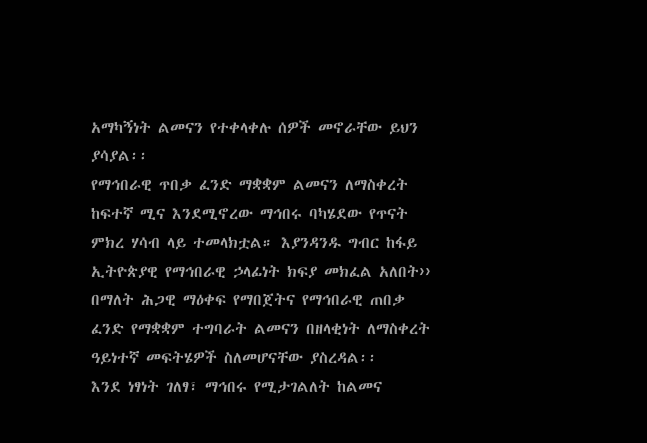አማካኝነት ልመናን የተቀላቀሉ ሰዎች መኖራቸው ይህን ያሳያል፡፡
የማኅበራዊ ጥበቃ ፈንድ ማቋቋም ልመናን ለማስቀረት ከፍተኛ ሚና እንደሚኖረው ማኅበሩ ባካሄደው የጥናት ምክረ ሃሳብ ላይ ተመላክቷል። እያንዳንዱ ግብር ከፋይ ኢትዮጵያዊ የማኅበራዊ ኃላፊነት ክፍያ መክፈል አለበት›› በማለት ሕጋዊ ማዕቀፍ የማበጀትና የማኅበራዊ ጠበቃ ፈንድ የማቋቋም ተግባራት ልመናን በዘላቂነት ለማስቀረት ዓይነተኛ መፍትሄዎች ስለመሆናቸው ያስረዳል፡፡
እንደ ነፃነት ገለፃ፣ ማኅበሩ የሚታገልለት ከልመና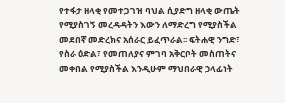የተፋታ ዘላቂ የመተጋገዝ ባህል ሲያድግ ዘላቂ ውጤት የሚያስገኝ መረዳዳትን እውን ለማድረግ የሚያስችል መደበኛ መድረክና አሰራር ይፈጥራል፡፡ ፍትሐዊ ንግድ፣ የስራ ዕድል፣ የመጠለያና ምገባ አቅርቦት መስጠትና መቀበል የሚያስችል እንዲሁም ማህበራዊ ኃላፊነት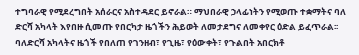ተግባራዊ የሚደረግበት አሰራርና አስተዳደር ይኖራል። ማህበራዊ ኃላፊነትን የሚወጡ ተቋማትና ባለ ድርሻ አካላት እየበዙ ሲመጡ የበርካታ ዜጎችን ሕይወት ለመታደግና ለመቀየር ዕድል ይፈጥራል፡፡ ባለድርሻ አካላትና ዜጎች የበለጠ የገንዘብ፣ የጊዜ፣ የዕውቀት፣ የጉልበት አበርክቶ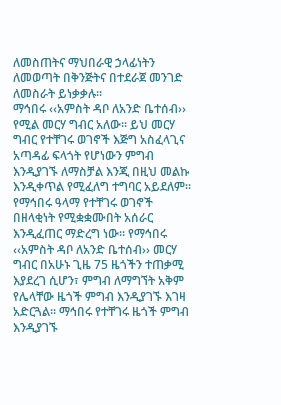ለመስጠትና ማህበራዊ ኃላፊነትን ለመወጣት በቅንጅትና በተደራጀ መንገድ ለመስራት ይነቃቃሉ፡፡
ማኅበሩ ‹‹አምስት ዳቦ ለአንድ ቤተሰብ›› የሚል መርሃ ግብር አለው፡፡ ይህ መርሃ ግብር የተቸገሩ ወገኖች እጅግ አስፈላጊና አጣዳፊ ፍላጎት የሆነውን ምግብ እንዲያገኙ ለማስቻል እንጂ በዚህ መልኩ እንዲቀጥል የሚፈለግ ተግባር አይደለም፡፡ የማኅበሩ ዓላማ የተቸገሩ ወገኖች በዘላቂነት የሚቋቋሙበት አሰራር እንዲፈጠር ማድረግ ነው፡፡ የማኅበሩ ‹‹አምስት ዳቦ ለአንድ ቤተሰብ›› መርሃ ግብር በአሁኑ ጊዜ 75 ዜጎችን ተጠቃሚ እያደረገ ሲሆን፣ ምግብ ለማግኘት አቅም የሌላቸው ዜጎች ምግብ እንዲያገኙ እገዛ አድርጓል፡፡ ማኅበሩ የተቸገሩ ዜጎች ምግብ እንዲያገኙ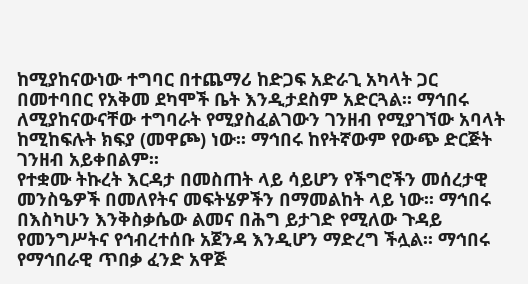ከሚያከናውነው ተግባር በተጨማሪ ከድጋፍ አድራጊ አካላት ጋር በመተባበር የአቅመ ደካሞች ቤት እንዲታደስም አድርጓል፡፡ ማኅበሩ ለሚያከናውናቸው ተግባራት የሚያስፈልገውን ገንዘብ የሚያገኘው አባላት ከሚከፍሉት ክፍያ (መዋጮ) ነው፡፡ ማኅበሩ ከየትኛውም የውጭ ድርጅት ገንዘብ አይቀበልም፡፡
የተቋሙ ትኩረት እርዳታ በመስጠት ላይ ሳይሆን የችግሮችን መሰረታዊ መንስዔዎች በመለየትና መፍትሄዎችን በማመልከት ላይ ነው፡፡ ማኅበሩ በእስካሁን እንቅስቃሴው ልመና በሕግ ይታገድ የሚለው ጉዳይ የመንግሥትና የኅብረተሰቡ አጀንዳ እንዲሆን ማድረግ ችሏል፡፡ ማኅበሩ የማኅበራዊ ጥበቃ ፈንድ አዋጅ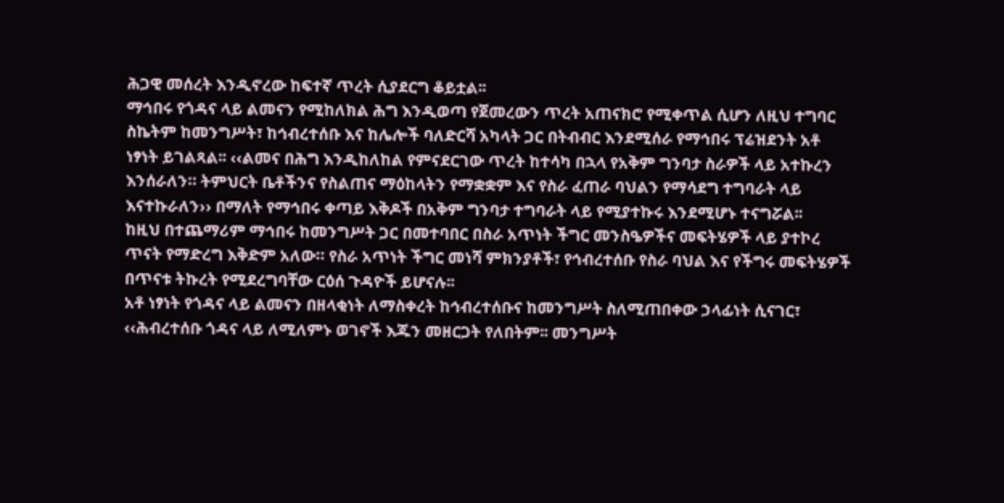ሕጋዊ መሰረት እንዲኖረው ከፍተኛ ጥረት ሲያደርግ ቆይቷል፡፡
ማኅበሩ የጎዳና ላይ ልመናን የሚከለክል ሕግ እንዲወጣ የጀመረውን ጥረት አጠናክሮ የሚቀጥል ሲሆን ለዚህ ተግባር ስኬትም ከመንግሥት፣ ከኅብረተሰቡ እና ከሌሎች ባለድርሻ አካላት ጋር በትብብር እንደሚሰራ የማኅበሩ ፕሬዝደንት አቶ ነፃነት ይገልጻል፡፡ ‹‹ልመና በሕግ እንዲከለከል የምናደርገው ጥረት ከተሳካ በኋላ የአቅም ግንባታ ስራዎች ላይ አተኩረን እንሰራለን። ትምህርት ቤቶችንና የስልጠና ማዕከላትን የማቋቋም እና የስራ ፈጠራ ባህልን የማሳደግ ተግባራት ላይ እናተኩራለን›› በማለት የማኅበሩ ቀጣይ እቅዶች በአቅም ግንባታ ተግባራት ላይ የሚያተኩሩ እንደሚሆኑ ተናግሯል፡፡
ከዚህ በተጨማሪም ማኅበሩ ከመንግሥት ጋር በመተባበር በስራ አጥነት ችግር መንስዔዎችና መፍትሄዎች ላይ ያተኮረ ጥናት የማድረግ እቅድም አለው። የስራ አጥነት ችግር መነሻ ምክንያቶች፣ የኅብረተሰቡ የስራ ባህል እና የችግሩ መፍትሄዎች በጥናቱ ትኩረት የሚደረግባቸው ርዕሰ ጉዳዮች ይሆናሉ፡፡
አቶ ነፃነት የጎዳና ላይ ልመናን በዘላቂነት ለማስቀረት ከኅብረተሰቡና ከመንግሥት ስለሚጠበቀው ኃላፊነት ሲናገር፣ ‹‹ሕብረተሰቡ ጎዳና ላይ ለሚለምኑ ወገኖች እጁን መዘርጋት የለበትም፡፡ መንግሥት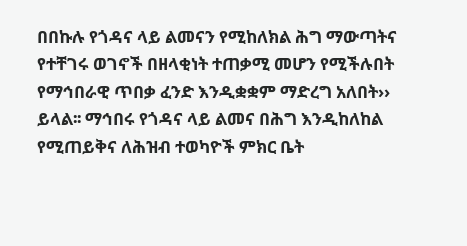በበኩሉ የጎዳና ላይ ልመናን የሚከለክል ሕግ ማውጣትና የተቸገሩ ወገኖች በዘላቂነት ተጠቃሚ መሆን የሚችሉበት የማኅበራዊ ጥበቃ ፈንድ እንዲቋቋም ማድረግ አለበት›› ይላል፡፡ ማኅበሩ የጎዳና ላይ ልመና በሕግ እንዲከለከል የሚጠይቅና ለሕዝብ ተወካዮች ምክር ቤት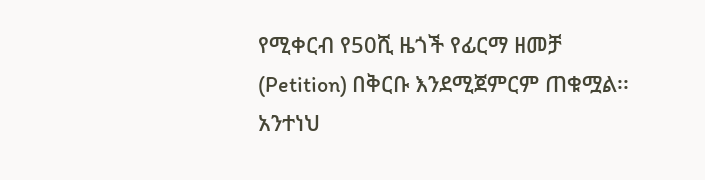የሚቀርብ የ50ሺ ዜጎች የፊርማ ዘመቻ (Petition) በቅርቡ እንደሚጀምርም ጠቁሟል፡፡
አንተነህ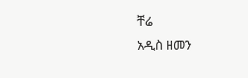ቸሬ
አዲስ ዘመን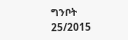ግንቦት 25/2015